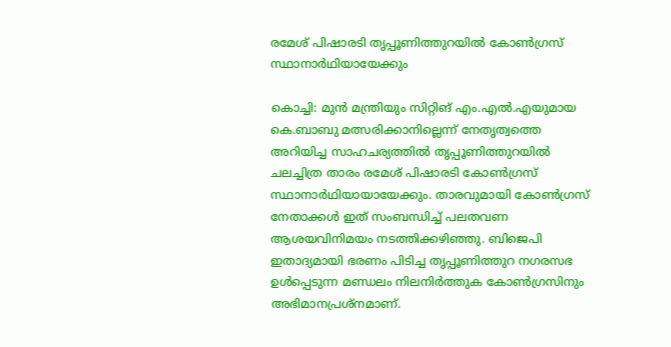രമേശ് പിഷാരടി തൃപ്പൂണിത്തുറയിൽ കോൺഗ്രസ് സ്ഥാനാർഥിയായേക്കും

കൊച്ചി: മുൻ മന്ത്രിയും സിറ്റിങ് എം.എൽ.എയുമായ കെ.ബാബു മത്സരിക്കാനില്ലെന്ന് നേതൃത്വത്തെ അറിയിച്ച സാഹചര്യത്തിൽ തൃപ്പൂണിത്തുറയിൽ ചലച്ചിത്ര താരം രമേശ് പിഷാരടി കോൺഗ്രസ് സ്ഥാനാർഥിയായായേക്കും. താരവുമായി കോൺഗ്രസ് നേതാക്കൾ ഇത് സംബന്ധിച്ച് പലതവണ ആശയവിനിമയം നടത്തിക്കഴിഞ്ഞു. ബിജെപി ഇതാദ്യമായി ഭരണം പിടിച്ച തൃപ്പൂണിത്തുറ നഗരസഭ ഉൾപ്പെടുന്ന മണ്ഡലം നിലനിർത്തുക കോൺഗ്രസിനും അഭിമാനപ്രശ്നമാണ്.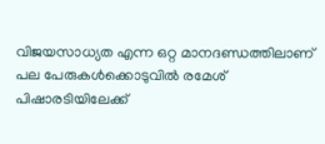വിജയസാധ്യത എന്ന ഒറ്റ മാനദണ്ഡത്തിലാണ് പല പേരുകൾക്കൊടുവിൽ രമേശ് പിഷാരടിയിലേക്ക്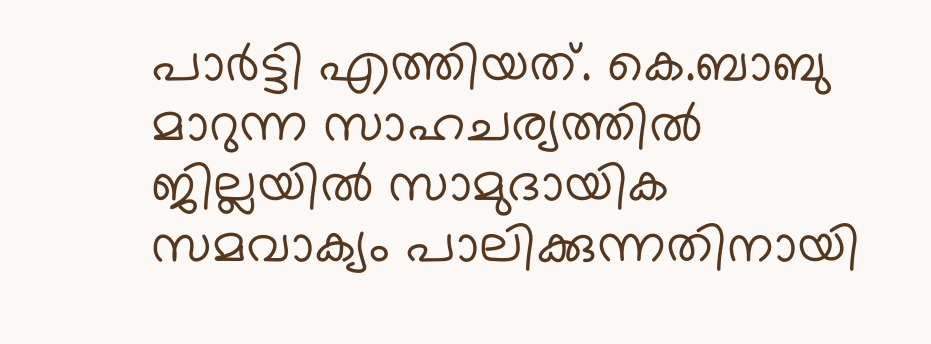പാർട്ടി എത്തിയത്. കെ.ബാബു മാറുന്ന സാഹചര്യത്തിൽ ജില്ലയിൽ സാമുദായിക സമവാക്യം പാലിക്കുന്നതിനായി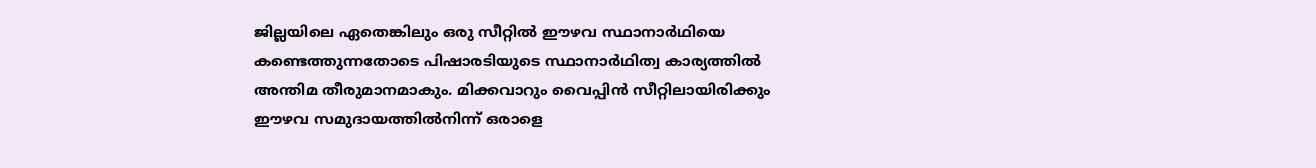ജില്ലയിലെ ഏതെങ്കിലും ഒരു സീറ്റിൽ ഈഴവ സ്ഥാനാർഥിയെ കണ്ടെത്തുന്നതോടെ പിഷാരടിയുടെ സ്ഥാനാർഥിത്വ കാര്യത്തിൽ അന്തിമ തീരുമാനമാകും. മിക്കവാറും വൈപ്പിൻ സീറ്റിലായിരിക്കും ഈഴവ സമുദായത്തിൽനിന്ന് ഒരാളെ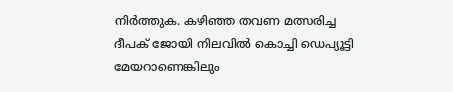നിർത്തുക. കഴിഞ്ഞ തവണ മത്സരിച്ച ദീപക് ജോയി നിലവിൽ കൊച്ചി ഡെപ്യൂട്ടി മേയറാണെങ്കിലും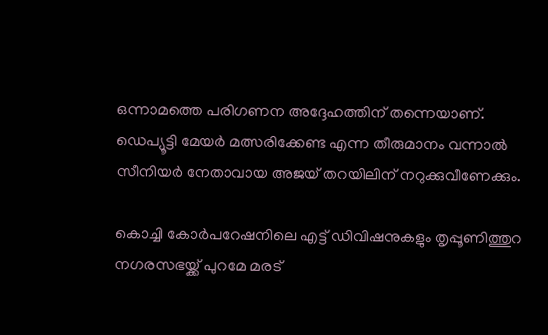ഒന്നാമത്തെ പരിഗണന അദ്ദേഹത്തിന് തന്നെയാണ്. ഡെപ്യൂട്ടി മേയർ മത്സരിക്കേണ്ട എന്ന തീരുമാനം വന്നാൽ സീനിയർ നേതാവായ അജയ് തറയിലിന് നറുക്കുവീണേക്കും.

കൊച്ചി കോർപറേഷനിലെ എട്ട് ഡിവിഷനുകളും തൃപ്പൂണിത്തുറ നഗരസഭയ്ക്ക് പുറമേ മരട്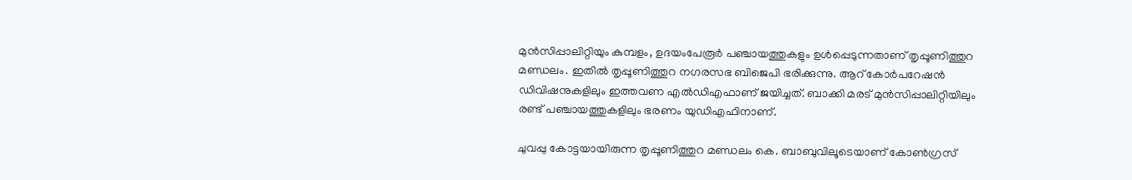മുൻസിപ്പാലിറ്റിയും കുമ്പളം, ഉദയംപേരൂർ പഞ്ചായത്തുകളും ഉൾപ്പെടുന്നതാണ് തൃപ്പൂണിത്തുറ മണ്ഡലം. ഇതിൽ തൃപ്പൂണിത്തുറ നഗരസഭ ബിജെപി ഭരിക്കുന്നു. ആറ് കോർപറേഷൻ ഡിവിഷനുകളിലും ഇത്തവണ എൽഡിഎഫാണ് ജയിച്ചത്. ബാക്കി മരട് മുൻസിപ്പാലിറ്റിയിലും രണ്ട് പഞ്ചായത്തുകളിലും ഭരണം യുഡിഎഫിനാണ്.

ചുവപ്പു കോട്ടയായിരുന്ന തൃപ്പൂണിത്തുറ മണ്ഡലം കെ. ബാബുവിലൂടെയാണ് കോൺഗ്രസ്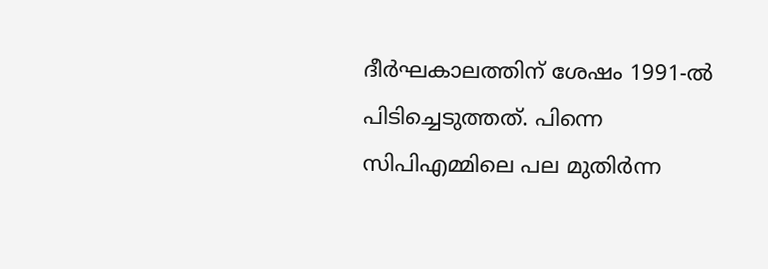ദീർഘകാലത്തിന് ശേഷം 1991-ൽ പിടിച്ചെടുത്തത്. പിന്നെ സിപിഎമ്മിലെ പല മുതിർന്ന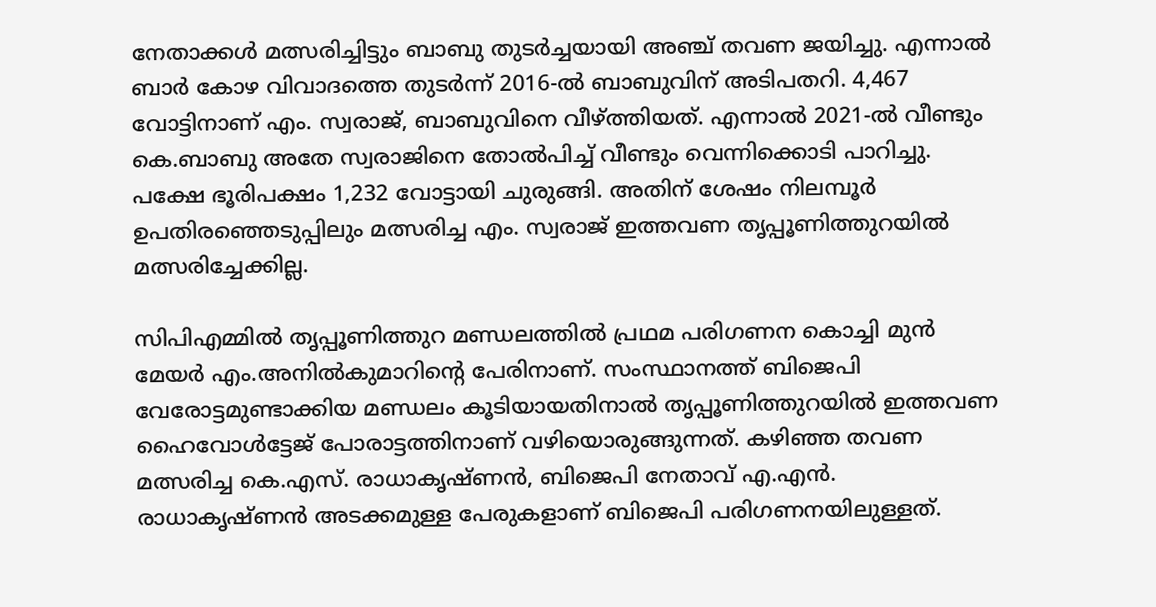നേതാക്കൾ മത്സരിച്ചിട്ടും ബാബു തുടർച്ചയായി അഞ്ച് തവണ ജയിച്ചു. എന്നാൽ ബാർ കോഴ വിവാദത്തെ തുടർന്ന് 2016-ൽ ബാബുവിന് അടിപതറി. 4,467 വോട്ടിനാണ് എം. സ്വരാജ്, ബാബുവിനെ വീഴ്ത്തിയത്. എന്നാൽ 2021-ൽ വീണ്ടും കെ.ബാബു അതേ സ്വരാജിനെ തോൽപിച്ച് വീണ്ടും വെന്നിക്കൊടി പാറിച്ചു. പക്ഷേ ഭൂരിപക്ഷം 1,232 വോട്ടായി ചുരുങ്ങി. അതിന് ശേഷം നിലമ്പൂർ ഉപതിരഞ്ഞെടുപ്പിലും മത്സരിച്ച എം. സ്വരാജ് ഇത്തവണ തൃപ്പൂണിത്തുറയിൽ മത്സരിച്ചേക്കില്ല.

സിപിഎമ്മിൽ തൃപ്പൂണിത്തുറ മണ്ഡലത്തിൽ പ്രഥമ പരിഗണന കൊച്ചി മുൻ മേയർ എം.അനിൽകുമാറിന്റെ പേരിനാണ്. സംസ്ഥാനത്ത് ബിജെപി വേരോട്ടമുണ്ടാക്കിയ മണ്ഡലം കൂടിയായതിനാൽ തൃപ്പൂണിത്തുറയിൽ ഇത്തവണ ഹൈവോൾട്ടേജ് പോരാട്ടത്തിനാണ് വഴിയൊരുങ്ങുന്നത്. കഴിഞ്ഞ തവണ മത്സരിച്ച കെ.എസ്. രാധാകൃഷ്ണൻ, ബിജെപി നേതാവ് എ.എൻ. രാധാകൃഷ്ണൻ അടക്കമുള്ള പേരുകളാണ് ബിജെപി പരിഗണനയിലുള്ളത്.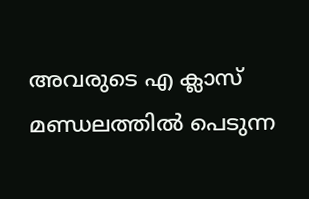അവരുടെ എ ക്ലാസ് മണ്ഡലത്തിൽ പെടുന്ന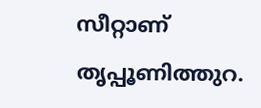സീറ്റാണ് തൃപ്പൂണിത്തുറ.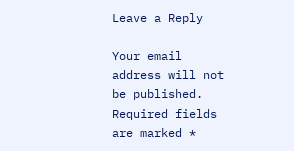Leave a Reply

Your email address will not be published. Required fields are marked *